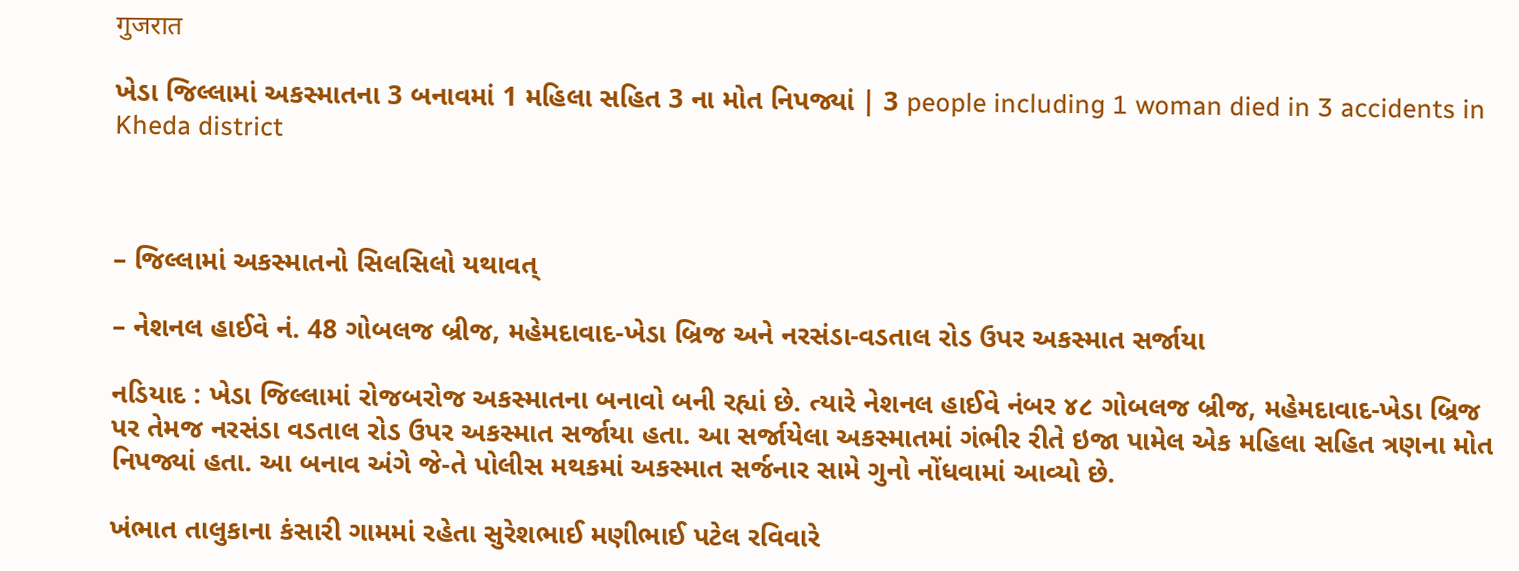गुजरात

ખેડા જિલ્લામાં અકસ્માતના 3 બનાવમાં 1 મહિલા સહિત 3 ના મોત નિપજ્યાં | 3 people including 1 woman died in 3 accidents in Kheda district



– જિલ્લામાં અકસ્માતનો સિલસિલો યથાવત્

– નેશનલ હાઈવે નં. 48 ગોબલજ બ્રીજ, મહેમદાવાદ-ખેડા બ્રિજ અને નરસંડા-વડતાલ રોડ ઉપર અકસ્માત સર્જાયા

નડિયાદ : ખેડા જિલ્લામાં રોજબરોજ અકસ્માતના બનાવો બની રહ્યાં છે. ત્યારે નેશનલ હાઈવે નંબર ૪૮ ગોબલજ બ્રીજ, મહેમદાવાદ-ખેડા બ્રિજ પર તેમજ નરસંડા વડતાલ રોડ ઉપર અકસ્માત સર્જાયા હતા. આ સર્જાયેલા અકસ્માતમાં ગંભીર રીતે ઇજા પામેલ એક મહિલા સહિત ત્રણના મોત નિપજ્યાં હતા. આ બનાવ અંગે જે-તે પોલીસ મથકમાં અકસ્માત સર્જનાર સામે ગુનો નોંધવામાં આવ્યો છે.

ખંભાત તાલુકાના કંસારી ગામમાં રહેતા સુરેશભાઈ મણીભાઈ પટેલ રવિવારે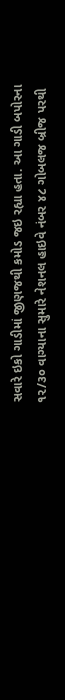સવારે ઇકો ગાડીમાં જીણજથી કમોડ જઇ રહ્યા હતા. આ ગાડી બપોરના ૧૨/૩૦ વાગ્યાના સુમારે નેશનલ હાઇવે નંબર ૪૮ ગોબલજ બ્રીજ પરથી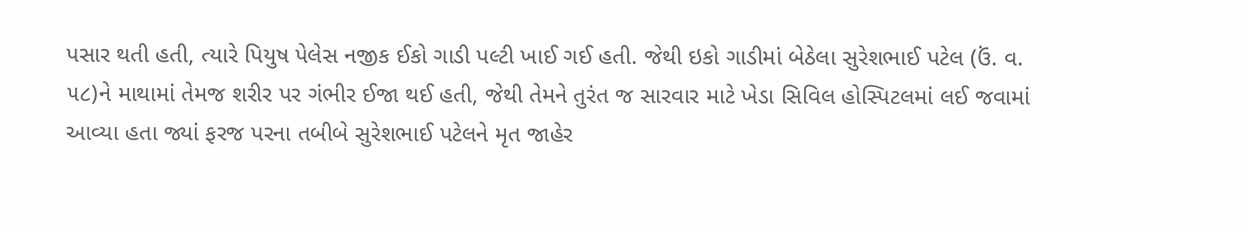પસાર થતી હતી, ત્યારે પિયુષ પેલેસ નજીક ઈકો ગાડી પલ્ટી ખાઈ ગઈ હતી. જેથી ઇકો ગાડીમાં બેઠેલા સુરેશભાઈ પટેલ (ઉં. વ. ૫૮)ને માથામાં તેમજ શરીર પર ગંભીર ઈજા થઈ હતી, જેથી તેમને તુરંત જ સારવાર માટે ખેડા સિવિલ હોસ્પિટલમાં લઈ જવામાં આવ્યા હતા જ્યાં ફરજ પરના તબીબે સુરેશભાઈ પટેલને મૃત જાહેર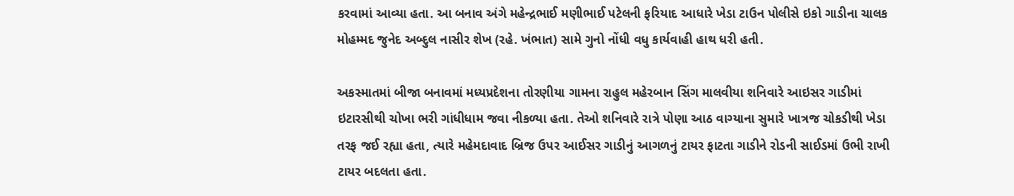કરવામાં આવ્યા હતા. આ બનાવ અંગે મહેન્દ્રભાઈ મણીભાઈ પટેલની ફરિયાદ આધારે ખેડા ટાઉન પોલીસે ઇકો ગાડીના ચાલક મોહમ્મદ જુનેદ અબ્દુલ નાસીર શેખ (રહે. ખંભાત) સામે ગુનો નોંધી વધુ કાર્યવાહી હાથ ધરી હતી.

અકસ્માતમાં બીજા બનાવમાં મધ્યપ્રદેશના તોરણીયા ગામના રાહુલ મહેરબાન સિંગ માલવીયા શનિવારે આઇસર ગાડીમાં ઇટારસીથી ચોખા ભરી ગાંધીધામ જવા નીકળ્યા હતા. તેઓ શનિવારે રાત્રે પોણા આઠ વાગ્યાના સુમારે ખાત્રજ ચોકડીથી ખેડા તરફ જઈ રહ્યા હતા, ત્યારે મહેમદાવાદ બ્રિજ ઉપર આઈસર ગાડીનું આગળનું ટાયર ફાટતા ગાડીને રોડની સાઈડમાં ઉભી રાખી ટાયર બદલતા હતા.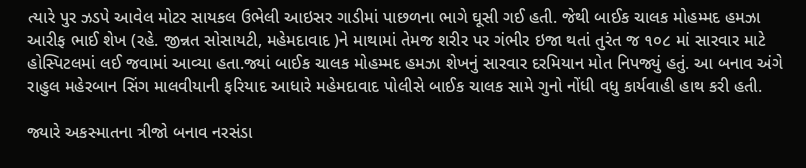ત્યારે પુર ઝડપે આવેલ મોટર સાયકલ ઉભેલી આઇસર ગાડીમાં પાછળના ભાગે ઘૂસી ગઈ હતી. જેથી બાઈક ચાલક મોહમ્મદ હમઝા આરીફ ભાઈ શેખ (રહે. જીન્નત સોસાયટી, મહેમદાવાદ )ને માથામાં તેમજ શરીર પર ગંભીર ઇજા થતાં તુરંત જ ૧૦૮ માં સારવાર માટે હોસ્પિટલમાં લઈ જવામાં આવ્યા હતા.જ્યાં બાઈક ચાલક મોહમ્મદ હમઝા શેખનું સારવાર દરમિયાન મોત નિપજ્યું હતું. આ બનાવ અંગે રાહુલ મહેરબાન સિંગ માલવીયાની ફરિયાદ આધારે મહેમદાવાદ પોલીસે બાઈક ચાલક સામે ગુનો નોંધી વધુ કાર્યવાહી હાથ કરી હતી.

જ્યારે અકસ્માતના ત્રીજો બનાવ નરસંડા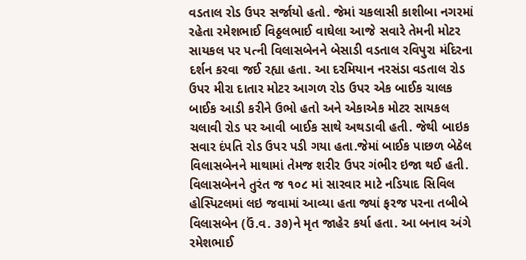વડતાલ રોડ ઉપર સર્જાયો હતો. જેમાં ચકલાસી કાશીબા નગરમાં રહેતા રમેશભાઈ વિઠ્ઠલભાઈ વાઘેલા આજે સવારે તેમની મોટર સાયકલ પર પત્ની વિલાસબેનને બેસાડી વડતાલ રવિપુરા મંદિરના દર્શન કરવા જઈ રહ્યા હતા. આ દરમિયાન નરસંડા વડતાલ રોડ ઉપર મીરા દાતાર મોટર આગળ રોડ ઉપર એક બાઈક ચાલક બાઈક આડી કરીને ઉભો હતો અને એકાએક મોટર સાયકલ ચલાવી રોડ પર આવી બાઈક સાથે અથડાવી હતી. જેથી બાઇક સવાર દંપતિ રોડ ઉપર પડી ગયા હતા.જેમાં બાઈક પાછળ બેઠેલ વિલાસબેનને માથામાં તેમજ શરીર ઉપર ગંભીર ઇજા થઈ હતી. વિલાસબેનને તુરંત જ ૧૦૮ માં સારવાર માટે નડિયાદ સિવિલ હોસ્પિટલમાં લઇ જવામાં આવ્યા હતા જ્યાં ફરજ પરના તબીબે વિલાસબેન (ઉં.વ. ૩૭)ને મૃત જાહેર કર્યા હતા. આ બનાવ અંગે રમેશભાઈ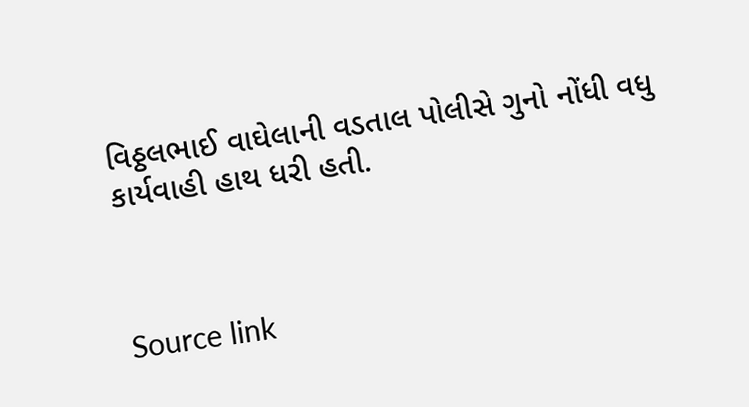વિઠ્ઠલભાઈ વાઘેલાની વડતાલ પોલીસે ગુનો નોંધી વધુ કાર્યવાહી હાથ ધરી હતી.



Source link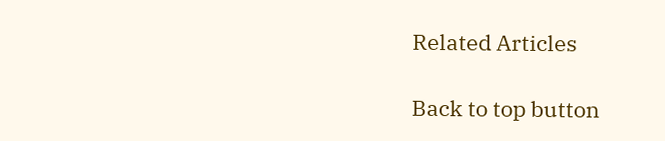Related Articles

Back to top button